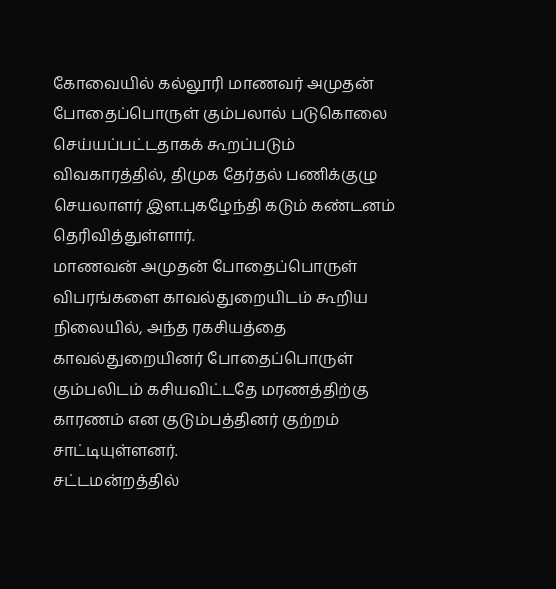கோவையில் கல்லூரி மாணவர் அமுதன் போதைப்பொருள் கும்பலால் படுகொலை செய்யப்பட்டதாகக் கூறப்படும் விவகாரத்தில், திமுக தேர்தல் பணிக்குழு செயலாளர் இள.புகழேந்தி கடும் கண்டனம் தெரிவித்துள்ளார்.
மாணவன் அமுதன் போதைப்பொருள் விபரங்களை காவல்துறையிடம் கூறிய நிலையில், அந்த ரகசியத்தை காவல்துறையினர் போதைப்பொருள் கும்பலிடம் கசியவிட்டதே மரணத்திற்கு காரணம் என குடும்பத்தினர் குற்றம் சாட்டியுள்ளனர்.
சட்டமன்றத்தில்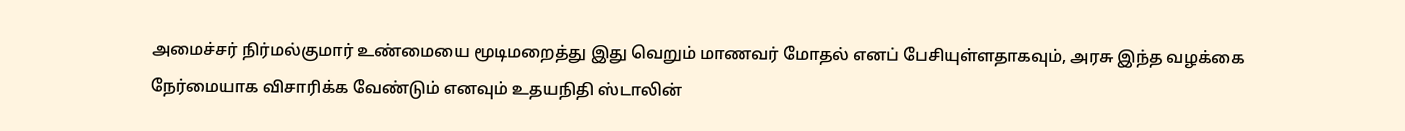அமைச்சர் நிர்மல்குமார் உண்மையை மூடிமறைத்து இது வெறும் மாணவர் மோதல் எனப் பேசியுள்ளதாகவும், அரசு இந்த வழக்கை நேர்மையாக விசாரிக்க வேண்டும் எனவும் உதயநிதி ஸ்டாலின்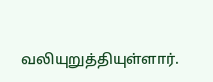வலியுறுத்தியுள்ளார்.